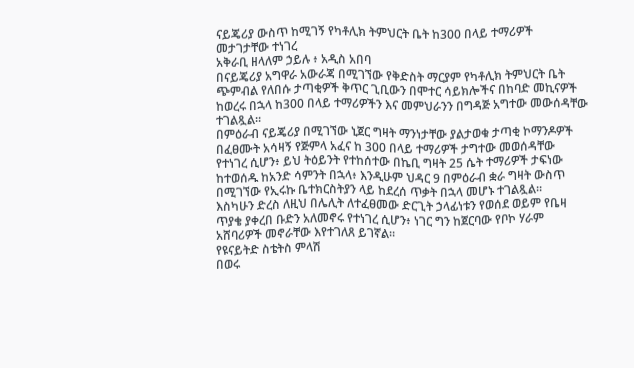ናይጄሪያ ውስጥ ከሚገኝ የካቶሊክ ትምህርት ቤት ከ300 በላይ ተማሪዎች መታገታቸው ተነገረ
አቅራቢ ዘላለም ኃይሉ ፥ አዲስ አበባ
በናይጄሪያ አግዋራ አውራጃ በሚገኘው የቅድስት ማርያም የካቶሊክ ትምህርት ቤት ጭምብል የለበሱ ታጣቂዎች ቅጥር ጊቢውን በሞተር ሳይክሎችና በከባድ መኪናዎች ከወረሩ በኋላ ከ300 በላይ ተማሪዎችን እና መምህራንን በግዳጅ አግተው መውሰዳቸው ተገልጿል።
በምዕራብ ናይጄሪያ በሚገኘው ኒጀር ግዛት ማንነታቸው ያልታወቁ ታጣቂ ኮማንዶዎች በፈፀሙት አሳዛኝ የጅምላ አፈና ከ 300 በላይ ተማሪዎች ታግተው መወሰዳቸው የተነገረ ሲሆን፥ ይህ ትዕይንት የተከሰተው በኬቢ ግዛት 25 ሴት ተማሪዎች ታፍነው ከተወሰዱ ከአንድ ሳምንት በኋላ፥ እንዲሁም ህዳር 9 በምዕራብ ቋራ ግዛት ውስጥ በሚገኘው የኢሩኩ ቤተክርስትያን ላይ ከደረሰ ጥቃት በኋላ መሆኑ ተገልጿል።
እስካሁን ድረስ ለዚህ በሌሊት ለተፈፀመው ድርጊት ኃላፊነቱን የወሰደ ወይም የቤዛ ጥያቄ ያቀረበ ቡድን አለመኖሩ የተነገረ ሲሆን፥ ነገር ግን ከጀርባው የቦኮ ሃራም አሸባሪዎች መኖራቸው እየተገለጸ ይገኛል።
የዩናይትድ ስቴትስ ምላሽ
በወሩ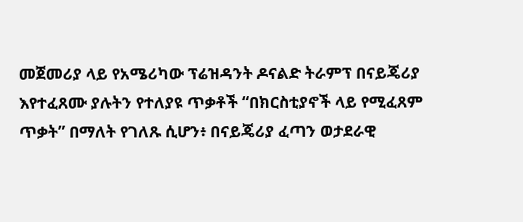መጀመሪያ ላይ የአሜሪካው ፕሬዝዳንት ዶናልድ ትራምፕ በናይጄሪያ እየተፈጸሙ ያሉትን የተለያዩ ጥቃቶች “በክርስቲያኖች ላይ የሚፈጸም ጥቃት” በማለት የገለጹ ሲሆን፥ በናይጄሪያ ፈጣን ወታደራዊ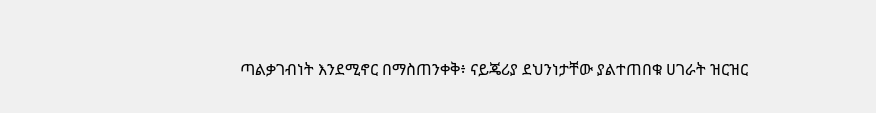ጣልቃገብነት እንደሚኖር በማስጠንቀቅ፥ ናይጄሪያ ደህንነታቸው ያልተጠበቁ ሀገራት ዝርዝር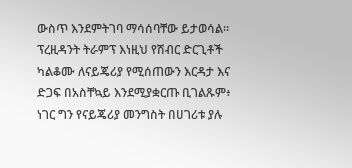ውስጥ እንደምትገባ ማሳሰባቸው ይታወሳል።
ፕረዚዳንት ትራምፕ እነዚህ የሽብር ድርጊቶች ካልቆሙ ለናይጄሪያ የሚሰጠውን እርዳታ እና ድጋፍ በአስቸኳይ እንደሚያቋርጡ ቢገልጹም፥ ነገር ግን የናይጄሪያ መንግስት በሀገሪቱ ያሉ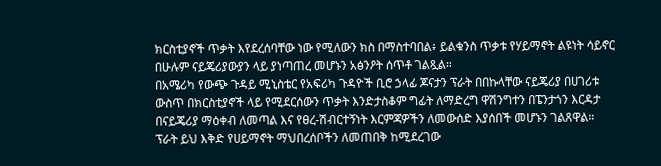ክርስቲያኖች ጥቃት እየደረሰባቸው ነው የሚለውን ክስ በማስተባበል፥ ይልቁንስ ጥቃቱ የሃይማኖት ልዩነት ሳይኖር በሁሉም ናይጄሪያውያን ላይ ያነጣጠረ መሆኑን አፅንዖት ሰጥቶ ገልጿል።
በአሜሪካ የውጭ ጉዳይ ሚኒስቴር የአፍሪካ ጉዳዮች ቢሮ ኃላፊ ጆናታን ፕራት በበኩላቸው ናይጄሪያ በሀገሪቱ ውስጥ በክርስቲያኖች ላይ የሚደርሰውን ጥቃት እንድታስቆም ግፊት ለማድረግ ዋሽንግተን በፔንታጎን እርዳታ በናይጄሪያ ማዕቀብ ለመጣል እና የፀረ-ሽብርተኝነት እርምጃዎችን ለመውሰድ እያሰበች መሆኑን ገልጸዋል።
ፕራት ይህ እቅድ የሀይማኖት ማህበረሰቦችን ለመጠበቅ ከሚደረገው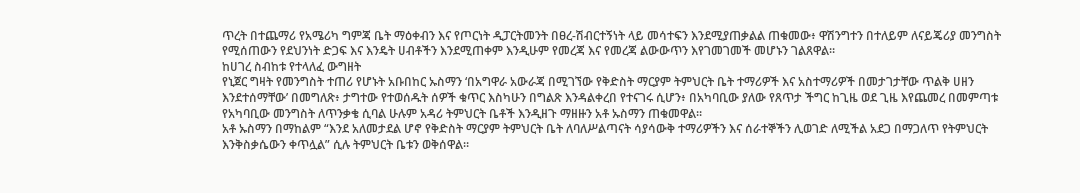ጥረት በተጨማሪ የአሜሪካ ግምጃ ቤት ማዕቀብን እና የጦርነት ዲፓርትመንት በፀረ-ሽብርተኝነት ላይ መሳተፍን እንደሚያጠቃልል ጠቁመው፥ ዋሽንግተን በተለይም ለናይጄሪያ መንግስት የሚሰጠውን የደህንነት ድጋፍ እና እንዴት ሀብቶችን እንደሚጠቀም እንዲሁም የመረጃ እና የመረጃ ልውውጥን እየገመገመች መሆኑን ገልጸዋል።
ከሀገረ ስብከቱ የተላለፈ ውግዘት
የኒጀር ግዛት የመንግስት ተጠሪ የሆኑት አቡበከር ኡስማን ‘በአግዋራ አውራጃ በሚገኘው የቅድስት ማርያም ትምህርት ቤት ተማሪዎች እና አስተማሪዎች በመታገታቸው ጥልቅ ሀዘን እንደተሰማቸው’ በመግለጽ፥ ታግተው የተወሰዱት ሰዎች ቁጥር እስካሁን በግልጽ እንዳልቀረበ የተናገሩ ሲሆን፥ በአካባቢው ያለው የጸጥታ ችግር ከጊዜ ወደ ጊዜ እየጨመረ በመምጣቱ የአካባቢው መንግስት ለጥንቃቄ ሲባል ሁሉም አዳሪ ትምህርት ቤቶች እንዲዘጉ ማዘዙን አቶ ኡስማን ጠቁመዋል።
አቶ ኡስማን በማከልም “እንደ አለመታደል ሆኖ የቅድስት ማርያም ትምህርት ቤት ለባለሥልጣናት ሳያሳውቅ ተማሪዎችን እና ሰራተኞችን ሊወገድ ለሚችል አደጋ በማጋለጥ የትምህርት እንቅስቃሴውን ቀጥሏል” ሲሉ ትምህርት ቤቱን ወቅሰዋል።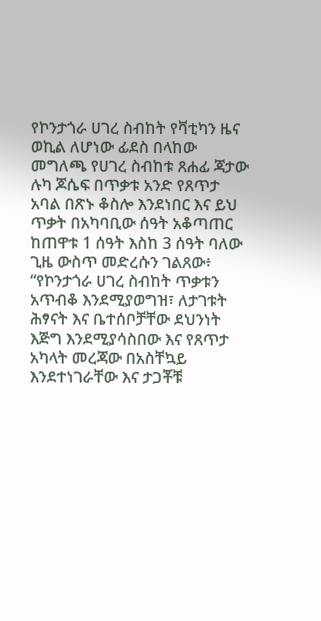የኮንታጎራ ሀገረ ስብከት የቫቲካን ዜና ወኪል ለሆነው ፊደስ በላከው መግለጫ የሀገረ ስብከቱ ጸሐፊ ጃታው ሉካ ጆሴፍ በጥቃቱ አንድ የጸጥታ አባል በጽኑ ቆስሎ እንደነበር እና ይህ ጥቃት በአካባቢው ሰዓት አቆጣጠር ከጠዋቱ 1 ሰዓት እስከ 3 ሰዓት ባለው ጊዜ ውስጥ መድረሱን ገልጸው፥ “የኮንታጎራ ሀገረ ስብከት ጥቃቱን አጥብቆ እንደሚያወግዝ፣ ለታገቱት ሕፃናት እና ቤተሰቦቻቸው ደህንነት እጅግ እንደሚያሳስበው እና የጸጥታ አካላት መረጃው በአስቸኳይ እንደተነገራቸው እና ታጋቾቹ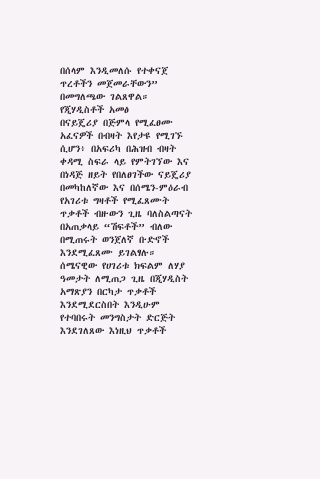በሰላም እንዲመለሱ የተቀናጀ ጥረቶችን መጀመራቸውን” በመግለጫው ገልጸዋል።
የጂሃዲስቶች አመፅ
በናይጄሪያ በጅምላ የሚፈፀሙ አፈናዎች በብዛት እየታዩ የሚገኙ ሲሆን፥ በአፍሪካ በሕዝብ ብዛት ቀዳሚ ስፍራ ላይ የምትገኘው እና በነዳጅ ዘይት የበለፀገችው ናይጄሪያ በመካከለኛው እና በሰሜን-ምዕራብ የአገሪቱ ግዛቶች የሚፈጸሙት ጥቃቶች ብዙውን ጊዜ ባለስልጣናት በአጠቃላይ “ሽፍቶች” ብለው በሚጠሩት ወንጀለኛ ቡድኖች እንደሚፈጸሙ ይገልፃሉ።
ሰሜናዊው የሀገሪቱ ክፍልም ለሃያ ዓመታት ለሚጠጋ ጊዜ በጂሃዲስት አማጽያን በርካታ ጥቃቶች እንደሚደርስበት እንዲሁም የተባበሩት መንግስታት ድርጅት እንደገለጸው እነዚህ ጥቃቶች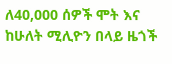ለ40,000 ሰዎች ሞት እና ከሁለት ሚሊዮን በላይ ዜጎች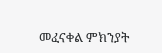መፈናቀል ምክንያት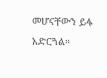መሆናቸውን ይፋ አድርጓል።